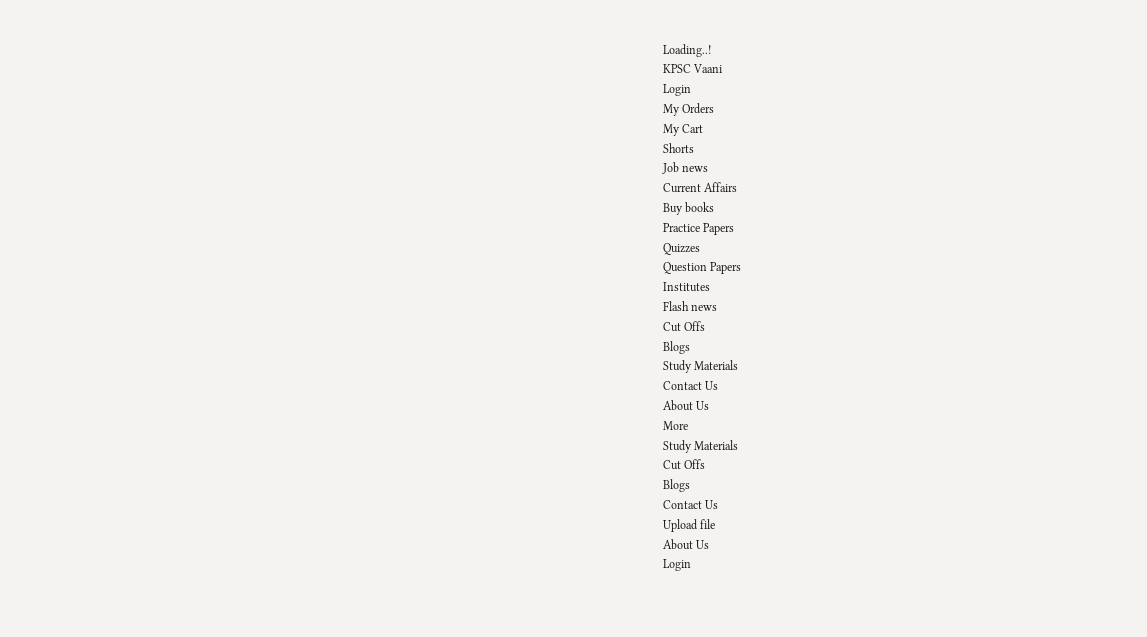Loading..!
KPSC Vaani
Login
My Orders
My Cart
Shorts
Job news
Current Affairs
Buy books
Practice Papers
Quizzes
Question Papers
Institutes
Flash news
Cut Offs
Blogs
Study Materials
Contact Us
About Us
More
Study Materials
Cut Offs
Blogs
Contact Us
Upload file
About Us
Login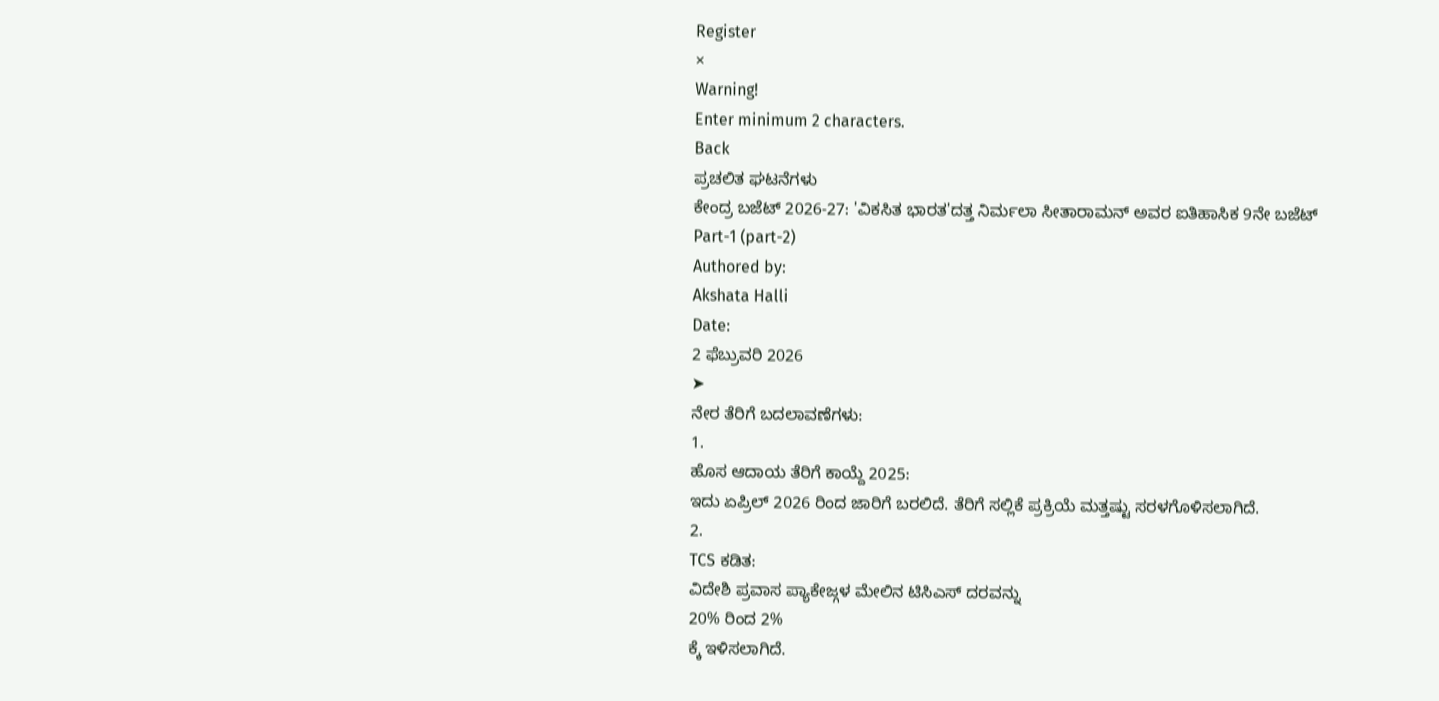Register
×
Warning!
Enter minimum 2 characters.
Back
ಪ್ರಚಲಿತ ಘಟನೆಗಳು
ಕೇಂದ್ರ ಬಜೆಟ್ 2026-27: 'ವಿಕಸಿತ ಭಾರತ'ದತ್ತ ನಿರ್ಮಲಾ ಸೀತಾರಾಮನ್ ಅವರ ಐತಿಹಾಸಿಕ 9ನೇ ಬಜೆಟ್ Part-1 (part-2)
Authored by:
Akshata Halli
Date:
2 ಫೆಬ್ರುವರಿ 2026
➤
ನೇರ ತೆರಿಗೆ ಬದಲಾವಣೆಗಳು:
1.
ಹೊಸ ಆದಾಯ ತೆರಿಗೆ ಕಾಯ್ದೆ 2025:
ಇದು ಏಪ್ರಿಲ್ 2026 ರಿಂದ ಜಾರಿಗೆ ಬರಲಿದೆ. ತೆರಿಗೆ ಸಲ್ಲಿಕೆ ಪ್ರಕ್ರಿಯೆ ಮತ್ತಷ್ಟು ಸರಳಗೊಳಿಸಲಾಗಿದೆ.
2.
TCS ಕಡಿತ:
ವಿದೇಶಿ ಪ್ರವಾಸ ಪ್ಯಾಕೇಜ್ಗಳ ಮೇಲಿನ ಟಿಸಿಎಸ್ ದರವನ್ನು
20% ರಿಂದ 2%
ಕ್ಕೆ ಇಳಿಸಲಾಗಿದೆ.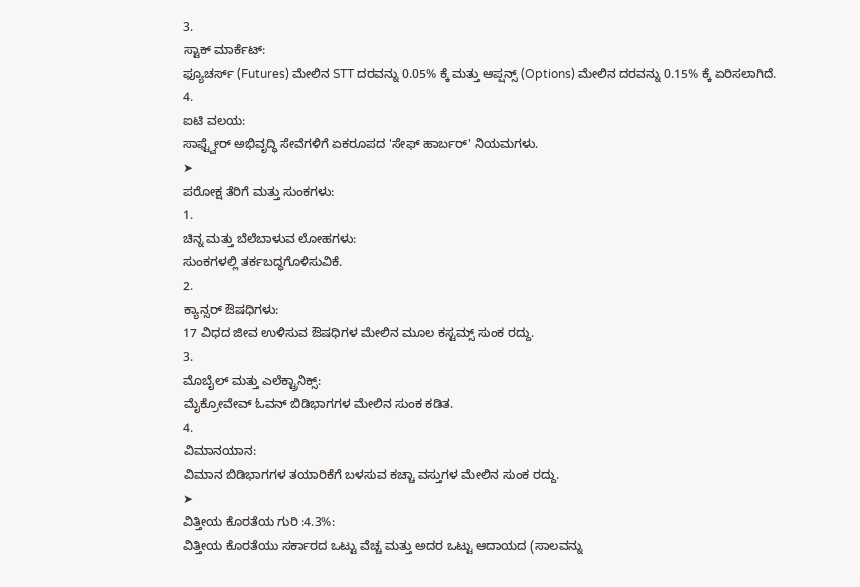3.
ಸ್ಟಾಕ್ ಮಾರ್ಕೆಟ್:
ಫ್ಯೂಚರ್ಸ್ (Futures) ಮೇಲಿನ STT ದರವನ್ನು 0.05% ಕ್ಕೆ ಮತ್ತು ಆಪ್ಷನ್ಸ್ (Options) ಮೇಲಿನ ದರವನ್ನು 0.15% ಕ್ಕೆ ಏರಿಸಲಾಗಿದೆ.
4.
ಐಟಿ ವಲಯ:
ಸಾಫ್ಟ್ವೇರ್ ಅಭಿವೃದ್ಧಿ ಸೇವೆಗಳಿಗೆ ಏಕರೂಪದ 'ಸೇಫ್ ಹಾರ್ಬರ್' ನಿಯಮಗಳು.
➤
ಪರೋಕ್ಷ ತೆರಿಗೆ ಮತ್ತು ಸುಂಕಗಳು:
1.
ಚಿನ್ನ ಮತ್ತು ಬೆಲೆಬಾಳುವ ಲೋಹಗಳು:
ಸುಂಕಗಳಲ್ಲಿ ತರ್ಕಬದ್ಧಗೊಳಿಸುವಿಕೆ.
2.
ಕ್ಯಾನ್ಸರ್ ಔಷಧಿಗಳು:
17 ವಿಧದ ಜೀವ ಉಳಿಸುವ ಔಷಧಿಗಳ ಮೇಲಿನ ಮೂಲ ಕಸ್ಟಮ್ಸ್ ಸುಂಕ ರದ್ದು.
3.
ಮೊಬೈಲ್ ಮತ್ತು ಎಲೆಕ್ಟ್ರಾನಿಕ್ಸ್:
ಮೈಕ್ರೋವೇವ್ ಓವನ್ ಬಿಡಿಭಾಗಗಳ ಮೇಲಿನ ಸುಂಕ ಕಡಿತ.
4.
ವಿಮಾನಯಾನ:
ವಿಮಾನ ಬಿಡಿಭಾಗಗಳ ತಯಾರಿಕೆಗೆ ಬಳಸುವ ಕಚ್ಚಾ ವಸ್ತುಗಳ ಮೇಲಿನ ಸುಂಕ ರದ್ದು.
➤
ವಿತ್ತೀಯ ಕೊರತೆಯ ಗುರಿ :4.3%:
ವಿತ್ತೀಯ ಕೊರತೆಯು ಸರ್ಕಾರದ ಒಟ್ಟು ವೆಚ್ಚ ಮತ್ತು ಅದರ ಒಟ್ಟು ಆದಾಯದ (ಸಾಲವನ್ನು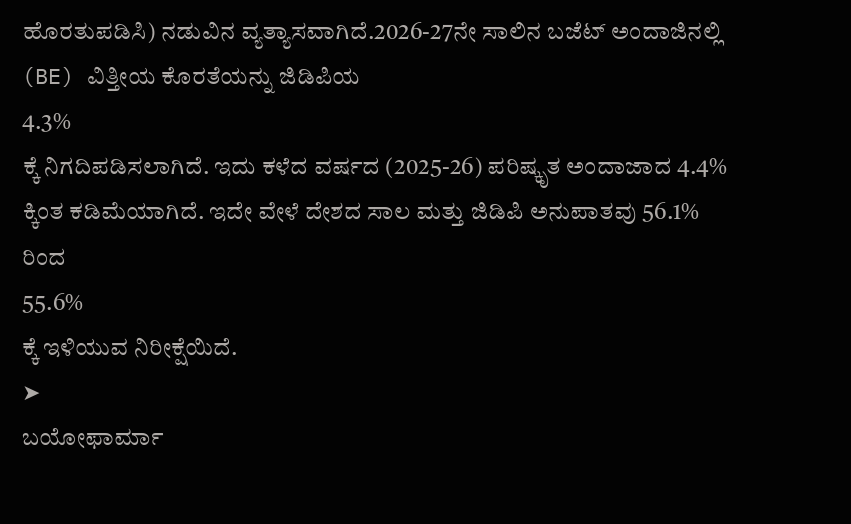ಹೊರತುಪಡಿಸಿ) ನಡುವಿನ ವ್ಯತ್ಯಾಸವಾಗಿದೆ.2026-27ನೇ ಸಾಲಿನ ಬಜೆಟ್ ಅಂದಾಜಿನಲ್ಲಿ (BE) ವಿತ್ತೀಯ ಕೊರತೆಯನ್ನು ಜಿಡಿಪಿಯ
4.3%
ಕ್ಕೆ ನಿಗದಿಪಡಿಸಲಾಗಿದೆ. ಇದು ಕಳೆದ ವರ್ಷದ (2025-26) ಪರಿಷ್ಕೃತ ಅಂದಾಜಾದ 4.4% ಕ್ಕಿಂತ ಕಡಿಮೆಯಾಗಿದೆ. ಇದೇ ವೇಳೆ ದೇಶದ ಸಾಲ ಮತ್ತು ಜಿಡಿಪಿ ಅನುಪಾತವು 56.1% ರಿಂದ
55.6%
ಕ್ಕೆ ಇಳಿಯುವ ನಿರೀಕ್ಷೆಯಿದೆ.
➤
ಬಯೋಫಾರ್ಮಾ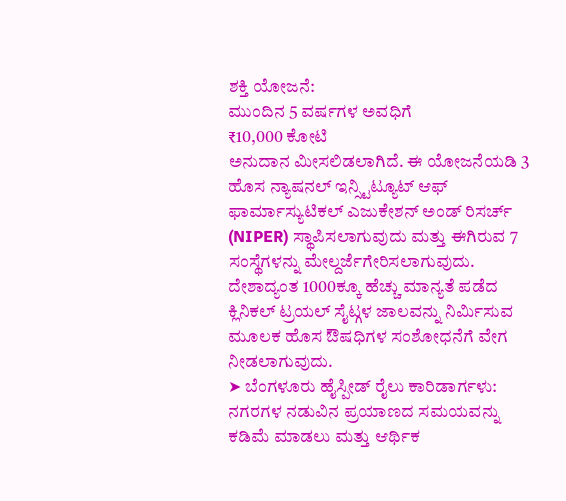ಶಕ್ತಿ ಯೋಜನೆ:
ಮುಂದಿನ 5 ವರ್ಷಗಳ ಅವಧಿಗೆ
₹10,000 ಕೋಟಿ
ಅನುದಾನ ಮೀಸಲಿಡಲಾಗಿದೆ. ಈ ಯೋಜನೆಯಡಿ 3 ಹೊಸ ನ್ಯಾಷನಲ್ ಇನ್ಸ್ಟಿಟ್ಯೂಟ್ ಆಫ್ ಫಾರ್ಮಾಸ್ಯುಟಿಕಲ್ ಎಜುಕೇಶನ್ ಅಂಡ್ ರಿಸರ್ಚ್ (NIPER) ಸ್ಥಾಪಿಸಲಾಗುವುದು ಮತ್ತು ಈಗಿರುವ 7 ಸಂಸ್ಥೆಗಳನ್ನು ಮೇಲ್ದರ್ಜೆಗೇರಿಸಲಾಗುವುದು. ದೇಶಾದ್ಯಂತ 1000ಕ್ಕೂ ಹೆಚ್ಚು ಮಾನ್ಯತೆ ಪಡೆದ ಕ್ಲಿನಿಕಲ್ ಟ್ರಯಲ್ ಸೈಟ್ಗಳ ಜಾಲವನ್ನು ನಿರ್ಮಿಸುವ ಮೂಲಕ ಹೊಸ ಔಷಧಿಗಳ ಸಂಶೋಧನೆಗೆ ವೇಗ ನೀಡಲಾಗುವುದು.
➤ ಬೆಂಗಳೂರು ಹೈಸ್ಪೀಡ್ ರೈಲು ಕಾರಿಡಾರ್ಗಳು:
ನಗರಗಳ ನಡುವಿನ ಪ್ರಯಾಣದ ಸಮಯವನ್ನು ಕಡಿಮೆ ಮಾಡಲು ಮತ್ತು ಆರ್ಥಿಕ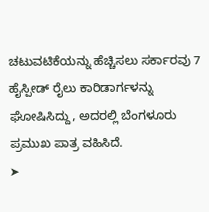ಚಟುವಟಿಕೆಯನ್ನು ಹೆಚ್ಚಿಸಲು ಸರ್ಕಾರವು 7 ಹೈಸ್ಪೀಡ್ ರೈಲು ಕಾರಿಡಾರ್ಗಳನ್ನು ಘೋಷಿಸಿದ್ದು, ಅದರಲ್ಲಿ ಬೆಂಗಳೂರು ಪ್ರಮುಖ ಪಾತ್ರ ವಹಿಸಿದೆ.
➤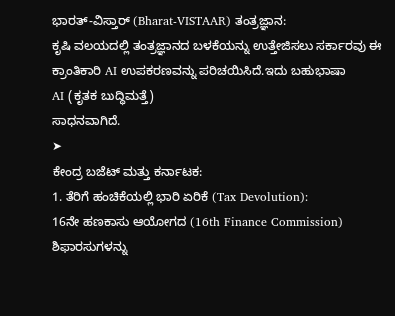ಭಾರತ್-ವಿಸ್ತಾರ್ (Bharat-VISTAAR) ತಂತ್ರಜ್ಞಾನ:
ಕೃಷಿ ವಲಯದಲ್ಲಿ ತಂತ್ರಜ್ಞಾನದ ಬಳಕೆಯನ್ನು ಉತ್ತೇಜಿಸಲು ಸರ್ಕಾರವು ಈ ಕ್ರಾಂತಿಕಾರಿ AI ಉಪಕರಣವನ್ನು ಪರಿಚಯಿಸಿದೆ.ಇದು ಬಹುಭಾಷಾ
AI (ಕೃತಕ ಬುದ್ಧಿಮತ್ತೆ)
ಸಾಧನವಾಗಿದೆ.
➤
ಕೇಂದ್ರ ಬಜೆಟ್ ಮತ್ತು ಕರ್ನಾಟಕ:
1. ತೆರಿಗೆ ಹಂಚಿಕೆಯಲ್ಲಿ ಭಾರಿ ಏರಿಕೆ (Tax Devolution):
16ನೇ ಹಣಕಾಸು ಆಯೋಗದ (16th Finance Commission) ಶಿಫಾರಸುಗಳನ್ನು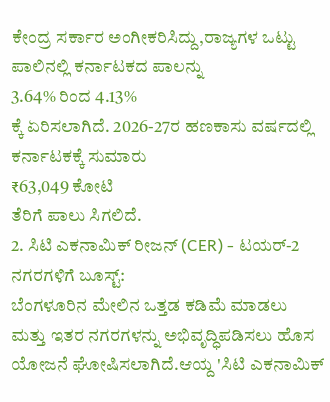ಕೇಂದ್ರ ಸರ್ಕಾರ ಅಂಗೀಕರಿಸಿದ್ದು,ರಾಜ್ಯಗಳ ಒಟ್ಟು ಪಾಲಿನಲ್ಲಿ ಕರ್ನಾಟಕದ ಪಾಲನ್ನು
3.64% ರಿಂದ 4.13%
ಕ್ಕೆ ಏರಿಸಲಾಗಿದೆ. 2026-27ರ ಹಣಕಾಸು ವರ್ಷದಲ್ಲಿ ಕರ್ನಾಟಕಕ್ಕೆ ಸುಮಾರು
₹63,049 ಕೋಟಿ
ತೆರಿಗೆ ಪಾಲು ಸಿಗಲಿದೆ.
2. ಸಿಟಿ ಎಕನಾಮಿಕ್ ರೀಜನ್ (CER) - ಟಯರ್-2 ನಗರಗಳಿಗೆ ಬೂಸ್ಟ್:
ಬೆಂಗಳೂರಿನ ಮೇಲಿನ ಒತ್ತಡ ಕಡಿಮೆ ಮಾಡಲು ಮತ್ತು ಇತರ ನಗರಗಳನ್ನು ಅಭಿವೃದ್ಧಿಪಡಿಸಲು ಹೊಸ ಯೋಜನೆ ಘೋಷಿಸಲಾಗಿದೆ.ಆಯ್ದ 'ಸಿಟಿ ಎಕನಾಮಿಕ್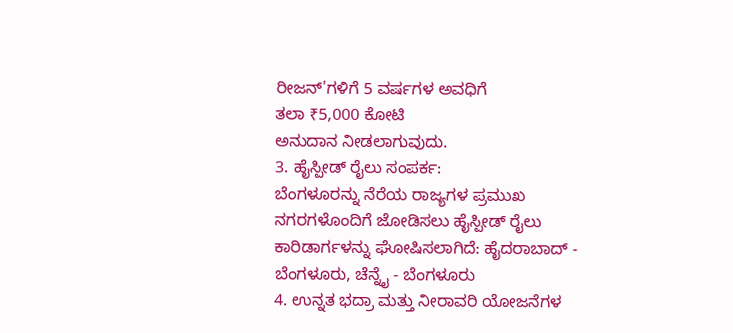ರೀಜನ್'ಗಳಿಗೆ 5 ವರ್ಷಗಳ ಅವಧಿಗೆ
ತಲಾ ₹5,000 ಕೋಟಿ
ಅನುದಾನ ನೀಡಲಾಗುವುದು.
3. ಹೈಸ್ಪೀಡ್ ರೈಲು ಸಂಪರ್ಕ:
ಬೆಂಗಳೂರನ್ನು ನೆರೆಯ ರಾಜ್ಯಗಳ ಪ್ರಮುಖ ನಗರಗಳೊಂದಿಗೆ ಜೋಡಿಸಲು ಹೈಸ್ಪೀಡ್ ರೈಲು ಕಾರಿಡಾರ್ಗಳನ್ನು ಘೋಷಿಸಲಾಗಿದೆ: ಹೈದರಾಬಾದ್ - ಬೆಂಗಳೂರು, ಚೆನ್ನೈ - ಬೆಂಗಳೂರು
4. ಉನ್ನತ ಭದ್ರಾ ಮತ್ತು ನೀರಾವರಿ ಯೋಜನೆಗಳ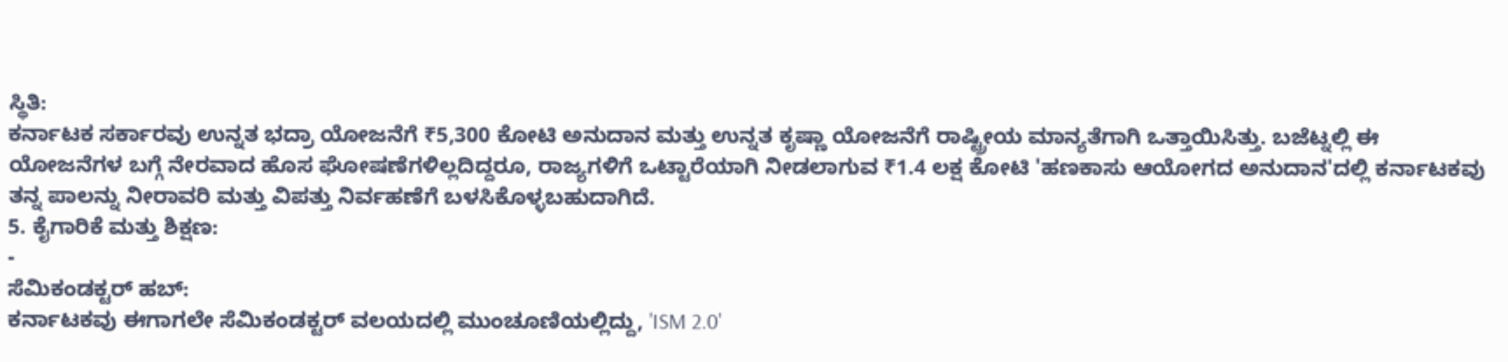ಸ್ಥಿತಿ:
ಕರ್ನಾಟಕ ಸರ್ಕಾರವು ಉನ್ನತ ಭದ್ರಾ ಯೋಜನೆಗೆ ₹5,300 ಕೋಟಿ ಅನುದಾನ ಮತ್ತು ಉನ್ನತ ಕೃಷ್ಣಾ ಯೋಜನೆಗೆ ರಾಷ್ಟ್ರೀಯ ಮಾನ್ಯತೆಗಾಗಿ ಒತ್ತಾಯಿಸಿತ್ತು. ಬಜೆಟ್ನಲ್ಲಿ ಈ ಯೋಜನೆಗಳ ಬಗ್ಗೆ ನೇರವಾದ ಹೊಸ ಘೋಷಣೆಗಳಿಲ್ಲದಿದ್ದರೂ, ರಾಜ್ಯಗಳಿಗೆ ಒಟ್ಟಾರೆಯಾಗಿ ನೀಡಲಾಗುವ ₹1.4 ಲಕ್ಷ ಕೋಟಿ 'ಹಣಕಾಸು ಆಯೋಗದ ಅನುದಾನ'ದಲ್ಲಿ ಕರ್ನಾಟಕವು ತನ್ನ ಪಾಲನ್ನು ನೀರಾವರಿ ಮತ್ತು ವಿಪತ್ತು ನಿರ್ವಹಣೆಗೆ ಬಳಸಿಕೊಳ್ಳಬಹುದಾಗಿದೆ.
5. ಕೈಗಾರಿಕೆ ಮತ್ತು ಶಿಕ್ಷಣ:
-
ಸೆಮಿಕಂಡಕ್ಟರ್ ಹಬ್:
ಕರ್ನಾಟಕವು ಈಗಾಗಲೇ ಸೆಮಿಕಂಡಕ್ಟರ್ ವಲಯದಲ್ಲಿ ಮುಂಚೂಣಿಯಲ್ಲಿದ್ದು, 'ISM 2.0'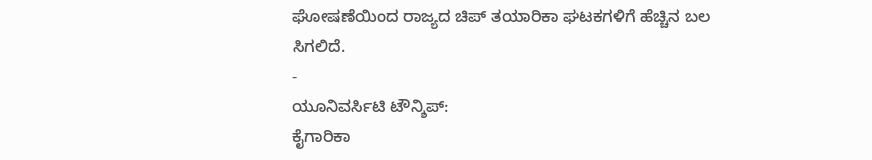ಘೋಷಣೆಯಿಂದ ರಾಜ್ಯದ ಚಿಪ್ ತಯಾರಿಕಾ ಘಟಕಗಳಿಗೆ ಹೆಚ್ಚಿನ ಬಲ ಸಿಗಲಿದೆ.
-
ಯೂನಿವರ್ಸಿಟಿ ಟೌನ್ಶಿಪ್:
ಕೈಗಾರಿಕಾ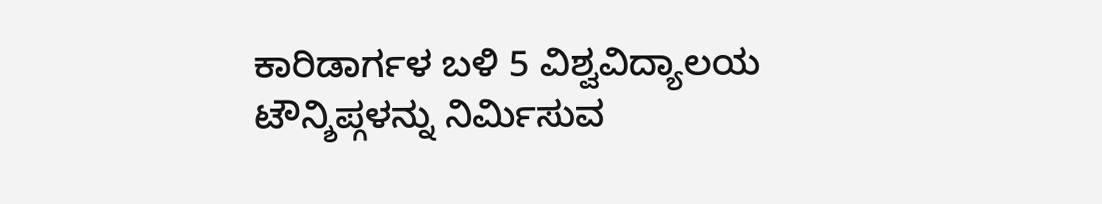ಕಾರಿಡಾರ್ಗಳ ಬಳಿ 5 ವಿಶ್ವವಿದ್ಯಾಲಯ ಟೌನ್ಶಿಪ್ಗಳನ್ನು ನಿರ್ಮಿಸುವ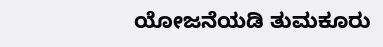ಯೋಜನೆಯಡಿ ತುಮಕೂರು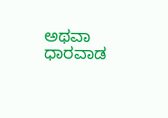ಅಥವಾ ಧಾರವಾಡ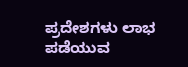ಪ್ರದೇಶಗಳು ಲಾಭ ಪಡೆಯುವ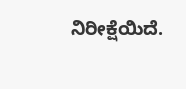ನಿರೀಕ್ಷೆಯಿದೆ.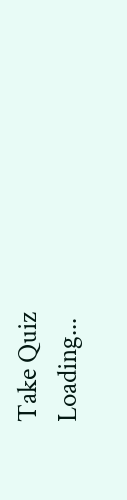Take Quiz
Loading...